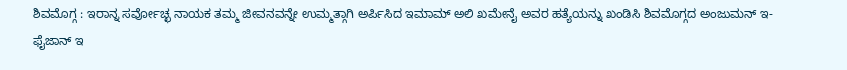ಶಿವಮೊಗ್ಗ : ಇರಾನ್ನ ಸರ್ವೋಚ್ಛ ನಾಯಕ ತಮ್ಮ ಜೀವನವನ್ನೇ ಉಮ್ಮತ್ಗಾಗಿ ಅರ್ಪಿಸಿದ ಇಮಾಮ್ ಅಲಿ ಖಮೇನೈ ಅವರ ಹತ್ಯೆಯನ್ನು ಖಂಡಿಸಿ ಶಿವಮೊಗ್ಗದ ಅಂಜುಮನ್ ಇ-ಫೈಜಾನ್ ಇ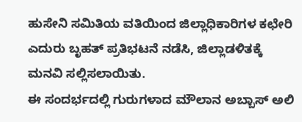ಹುಸೇನಿ ಸಮಿತಿಯ ವತಿಯಿಂದ ಜಿಲ್ಲಾಧಿಕಾರಿಗಳ ಕಛೇರಿ ಎದುರು ಬೃಹತ್ ಪ್ರತಿಭಟನೆ ನಡೆಸಿ, ಜಿಲ್ಲಾಡಳಿತಕ್ಕೆ ಮನವಿ ಸಲ್ಲಿಸಲಾಯಿತು.
ಈ ಸಂದರ್ಭದಲ್ಲಿ ಗುರುಗಳಾದ ಮೌಲಾನ ಅಬ್ಬಾಸ್ ಅಲಿ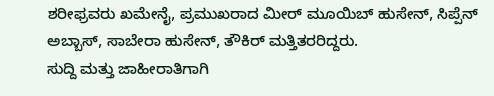ಶರೀಫ್ರವರು ಖಮೇನೈ, ಪ್ರಮುಖರಾದ ಮೀರ್ ಮೂಯಿಬ್ ಹುಸೇನ್, ಸಿಪ್ಪೆನ್ ಅಬ್ಬಾಸ್, ಸಾಬೇರಾ ಹುಸೇನ್, ತೌಕಿರ್ ಮತ್ತಿತರರಿದ್ದರು.
ಸುದ್ದಿ ಮತ್ತು ಜಾಹೀರಾತಿಗಾಗಿ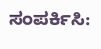ಸಂಪರ್ಕಿಸಿ: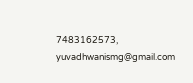7483162573, yuvadhwanismg@gmail.com